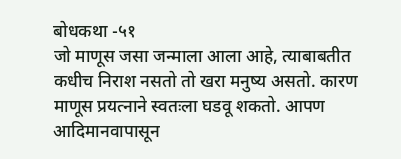बोधकथा -५१
जो माणूस जसा जन्माला आला आहे, त्याबाबतीत कधीच निराश नसतो तो खरा मनुष्य असतो. कारण माणूस प्रयत्नाने स्वतःला घडवू शकतो. आपण आदिमानवापासून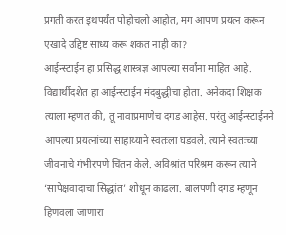प्रगती करत इथपर्यंत पोहोचलो आहोत, मग आपण प्रयत्न करून एखादे उद्दिष्ट साध्य करू शकत नाही का?
आईन्स्टाईन हा प्रसिद्ध शास्त्रज्ञ आपल्या सर्वांना माहित आहे. विद्यार्थीदशेत हा आईन्स्टाईन मंदबुद्धीचा होता. अनेकदा शिक्षक त्याला म्हणत की, तू नावाप्रमाणेच दगड आहेस. परंतु आईन्स्टाईनने आपल्या प्रयत्नांच्या साहाय्याने स्वतःला घडवले. त्याने स्वतःच्या जीवनाचे गंभीरपणे चिंतन केले. अविश्रांत परिश्रम करून त्याने ‘सापेक्षवादाचा सिद्धांत’ शोधून काढला. बालपणी दगड म्हणून हिणवला जाणारा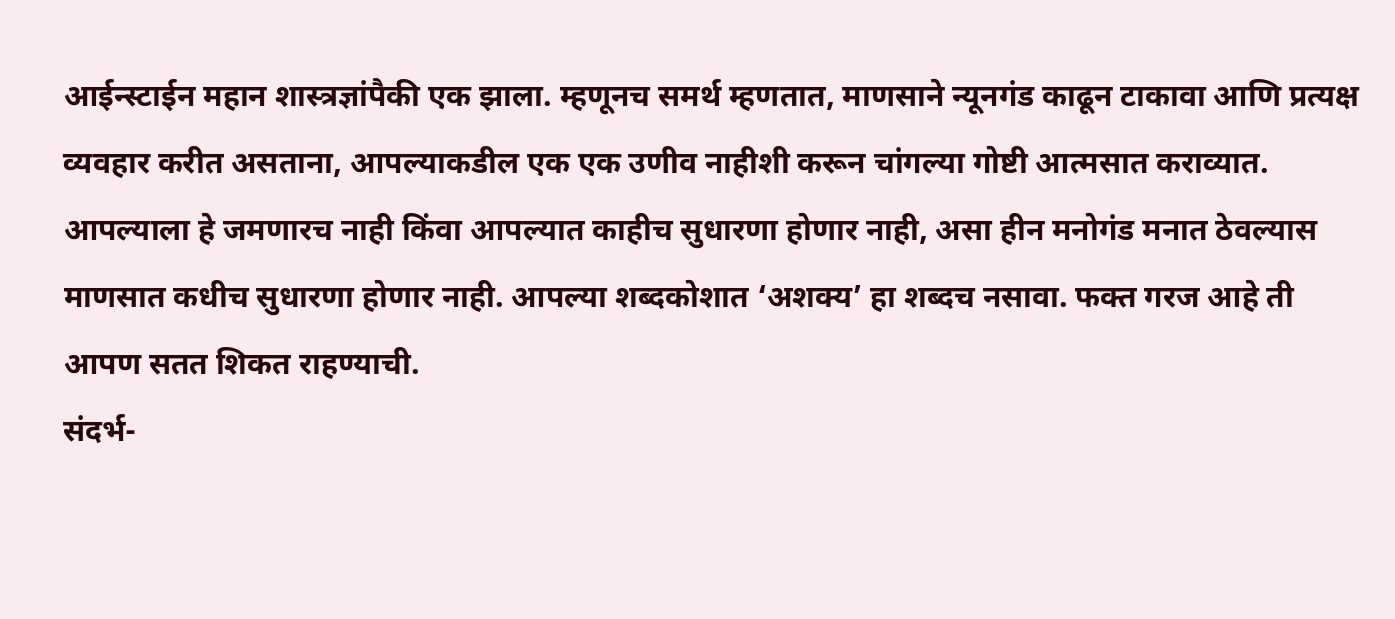आईन्स्टाईन महान शास्त्रज्ञांपैकी एक झाला. म्हणूनच समर्थ म्हणतात, माणसाने न्यूनगंड काढून टाकावा आणि प्रत्यक्ष व्यवहार करीत असताना, आपल्याकडील एक एक उणीव नाहीशी करून चांगल्या गोष्टी आत्मसात कराव्यात. आपल्याला हे जमणारच नाही किंवा आपल्यात काहीच सुधारणा होणार नाही, असा हीन मनोगंड मनात ठेवल्यास माणसात कधीच सुधारणा होणार नाही. आपल्या शब्दकोशात ‘अशक्य’ हा शब्दच नसावा. फक्त गरज आहे ती आपण सतत शिकत राहण्याची.
संदर्भ-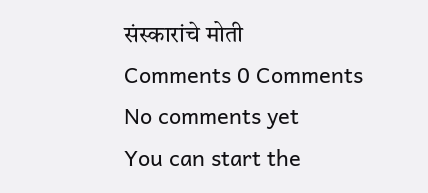संस्कारांचे मोती
Comments 0 Comments
No comments yet
You can start the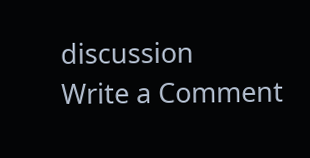discussion
Write a Comment